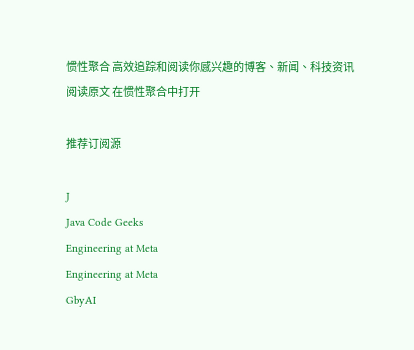惯性聚合 高效追踪和阅读你感兴趣的博客、新闻、科技资讯
阅读原文 在惯性聚合中打开

推荐订阅源

J
Java Code Geeks
Engineering at Meta
Engineering at Meta
GbyAI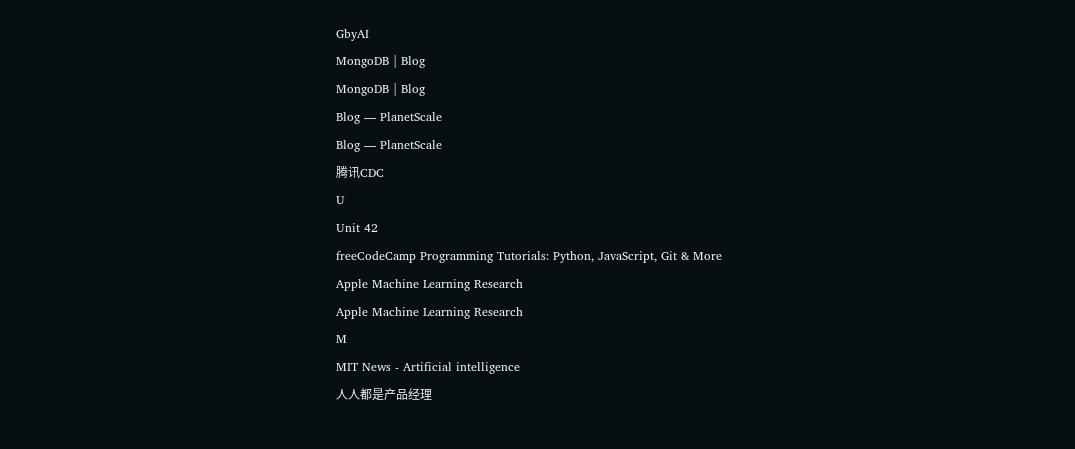GbyAI
MongoDB | Blog
MongoDB | Blog
Blog — PlanetScale
Blog — PlanetScale
腾讯CDC
U
Unit 42
freeCodeCamp Programming Tutorials: Python, JavaScript, Git & More
Apple Machine Learning Research
Apple Machine Learning Research
M
MIT News - Artificial intelligence
人人都是产品经理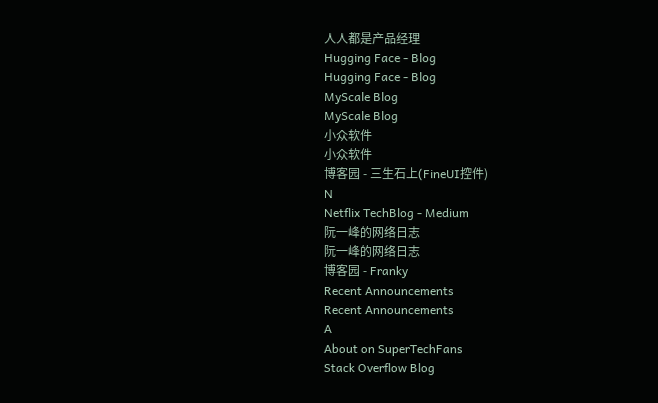人人都是产品经理
Hugging Face - Blog
Hugging Face - Blog
MyScale Blog
MyScale Blog
小众软件
小众软件
博客园 - 三生石上(FineUI控件)
N
Netflix TechBlog - Medium
阮一峰的网络日志
阮一峰的网络日志
博客园 - Franky
Recent Announcements
Recent Announcements
A
About on SuperTechFans
Stack Overflow Blog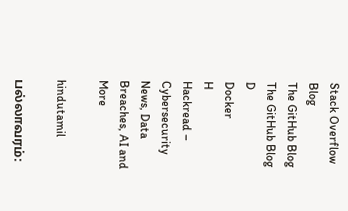Stack Overflow Blog
The GitHub Blog
The GitHub Blog
D
Docker
H
Hackread – Cybersecurity News, Data Breaches, AI and More

hindutamil

பல்லாவரம்: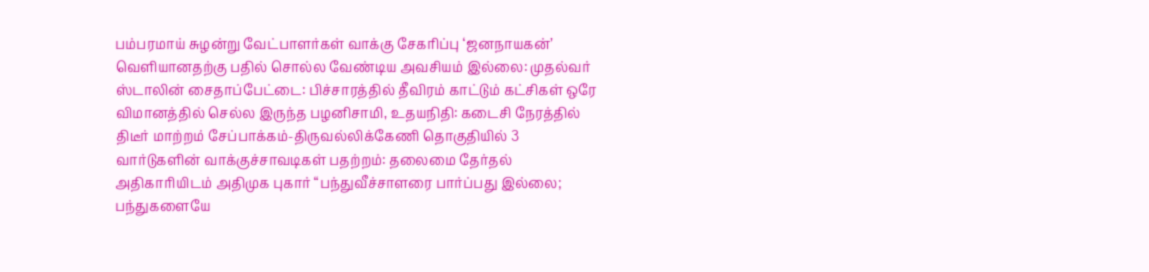பம்பரமாய் சுழன்று வேட்பாளர்கள் வாக்கு சேகரிப்பு ‘ஜனநாயகன்’ வெளியானதற்கு பதில் சொல்ல வேண்டிய அவசியம் இல்லை: முதல்வர் ஸ்டாலின் சைதாப்பேட்டை: பிச்சாரத்தில் தீவிரம் காட்டும் கட்சிகள் ஒரே விமானத்தில் செல்ல இருந்த பழனிசாமி, உதயநிதி: கடைசி நேரத்தில் திடீர் மாற்றம் சேப்பாக்கம்-திருவல்லிக்கேணி தொகுதியில் 3 வார்டுகளின் வாக்குச்சாவடிகள் பதற்றம்: தலைமை தேர்தல் அதிகாரியிடம் அதிமுக புகார் “பந்துவீச்சாளரை பார்ப்பது இல்லை; பந்துகளையே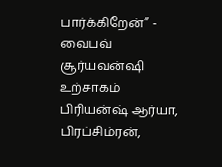பார்க்கிறேன்” - வைபவ் சூர்யவன்ஷி உற்சாகம் பிரியன்ஷ் ஆர்யா, பிரப்சிம்ரன்,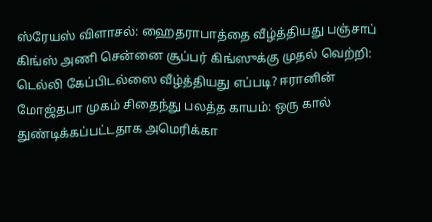ஸ்ரேயஸ் விளாசல்: ஹைதராபாத்தை வீழ்த்தியது பஞ்சாப் கிங்ஸ் அணி சென்னை சூப்பர் கிங்ஸுக்கு முதல் வெற்றி: டெல்லி கேப்பிடல்ஸை வீழ்த்தியது எப்படி? ஈரானின் மோஜ்தபா முகம் சிதைந்து பலத்த காயம்: ஒரு கால் துண்டிக்கப்பட்டதாக அமெரிக்கா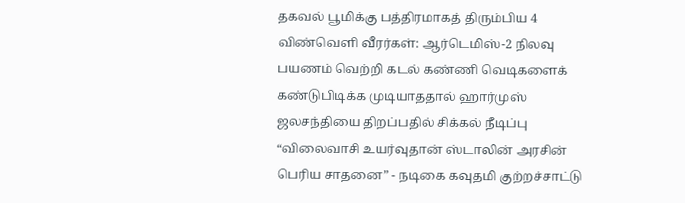தகவல் பூமிக்கு பத்திரமாகத் திரும்பிய 4 விண்வெளி வீரர்கள்: ஆர்டெமிஸ்-2 நிலவு பயணம் வெற்றி கடல் கண்ணி வெடிகளைக் கண்டுபிடிக்க முடியாததால் ஹார்முஸ் ஜலசந்தியை திறப்பதில் சிக்கல் நீடிப்பு “விலைவாசி உயர்வுதான் ஸ்டாலின் அரசின் பெரிய சாதனை” - நடிகை கவுதமி குற்றச்சாட்டு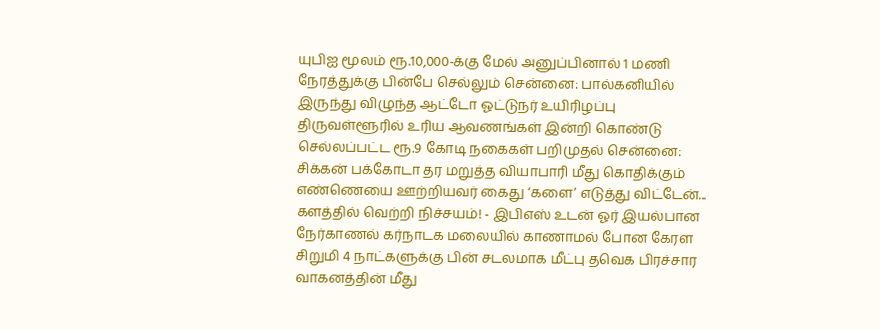யுபிஐ மூலம் ரூ.10,000-க்கு மேல் அனுப்பினால் 1 மணி நேரத்துக்கு பின்பே செல்லும் சென்னை: பால்கனியில் இருந்து விழுந்த ஆட்டோ ஓட்டுநர் உயிரிழப்பு திருவள்ளூரில் உரிய ஆவணங்கள் இன்றி கொண்டு செல்லப்பட்ட ரூ.9 கோடி நகைகள் பறிமுதல் சென்னை: சிக்கன் பக்கோடா தர மறுத்த வியாபாரி மீது கொதிக்கும் எண்ணெயை ஊற்றியவர் கைது ‘களை’ எடுத்து விட்டேன்... களத்தில் வெற்றி நிச்சயம்! - இபிஎஸ் உடன் ஓர் இயல்பான நேர்காணல் கர்நாடக மலையில் காணாமல் போன கேரள சிறுமி 4 நாட்களுக்கு பின் சடலமாக மீட்பு தவெக பிரச்சார வாகனத்தின் மீது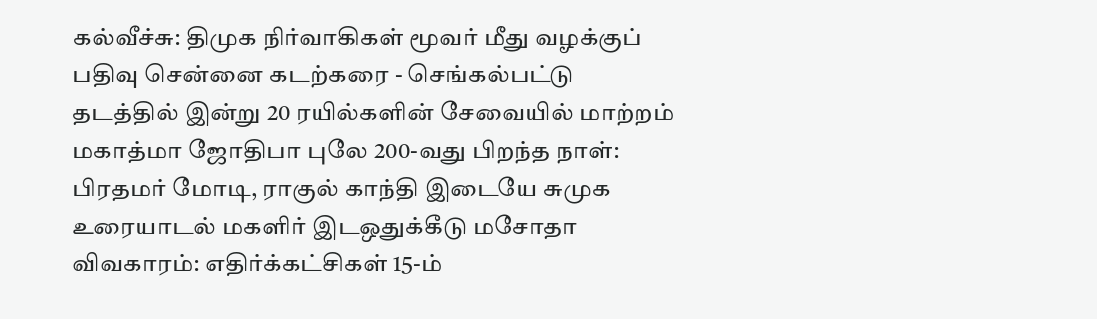கல்வீச்சு: திமுக நிர்வாகிகள் மூவர் மீது வழக்குப் பதிவு சென்னை கடற்கரை - செங்கல்பட்டு தடத்தில் இன்று 20 ரயில்களின் சேவையில் மாற்றம் மகாத்மா ஜோதிபா புலே 200-வது பிறந்த நாள்: பிரதமர் மோடி, ராகுல் காந்தி இடையே சுமுக உரையாடல் மகளிர் இடஒதுக்கீடு மசோதா விவகாரம்: எதிர்க்கட்சிகள் 15-ம்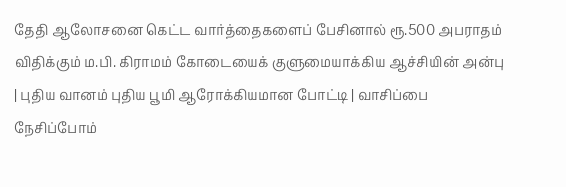தேதி ஆலோசனை கெட்ட வார்த்தைகளைப் பேசினால் ரூ.500 அபராதம் விதிக்கும் ம.பி. கிராமம் கோடையைக் குளுமையாக்கிய ஆச்சியின் அன்பு | புதிய வானம் புதிய பூமி ஆரோக்கியமான போட்டி | வாசிப்பை நேசிப்போம்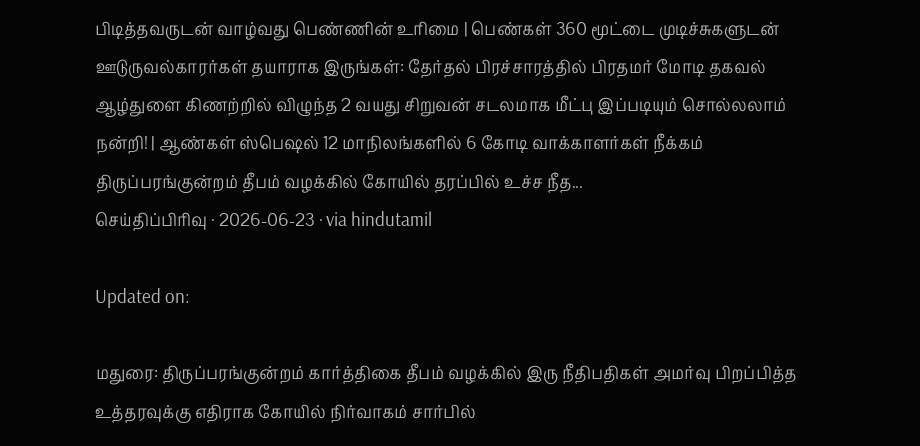பிடித்தவருடன் வாழ்வது பெண்ணின் உரிமை | பெண்கள் 360 மூட்டை முடிச்சுகளுடன் ஊடுருவல்காரர்கள் தயாராக இருங்கள்: தேர்தல் பிரச்சாரத்தில் பிரதமர் மோடி தகவல் ஆழ்துளை கிணற்றில் விழுந்த 2 வயது சிறுவன் சடலமாக மீட்பு இப்படியும் சொல்லலாம் நன்றி! | ஆண்கள் ஸ்பெஷல் 12 மாநிலங்களில் 6 கோடி வாக்காளர்கள் நீக்கம்
திருப்பரங்குன்றம் தீபம் வழக்கில் கோயில் தரப்பில் உச்ச நீத...
செய்திப்பிரிவு · 2026-06-23 · via hindutamil

Updated on:

மதுரை: திருப்பரங்குன்றம் கார்த்திகை தீபம் வழக்கில் இரு நீதிபதிகள் அமர்வு பிறப்பித்த உத்தரவுக்கு எதிராக கோயில் நிர்வாகம் சார்பில்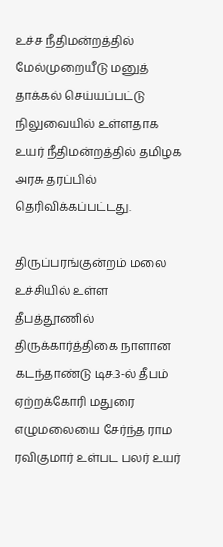உச்ச நீதிமன்றத்தில் மேல்முறையீடு மனுத் தாக்கல் செய்யப்பட்டு நிலுவையில் உள்ளதாக உயர் நீதிமன்றத்தில் தமிழக அரசு தரப்பில் தெரிவிக்கப்பட்டது.

திருப்பரங்குன்றம் மலை உச்சியில் உள்ள தீபத்தூணில் திருக்கார்த்திகை நாளான கடந்தாண்டு டிச.3-ல் தீபம் ஏற்றக்கோரி மதுரை எழுமலையை சேர்ந்த ராம ரவிகுமார் உள்பட பலர் உயர்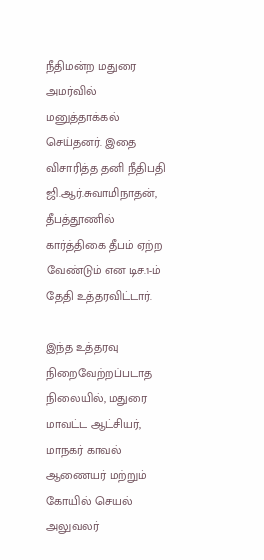நீதிமன்ற மதுரை அமர்வில் மனுத்தாக்கல் செய்தனர். இதை விசாரித்த தனி நீதிபதி ஜி.ஆர்.சுவாமிநாதன், தீபத்தூணில் கார்த்திகை தீபம் ஏற்ற வேண்டும் என டிச.1-ம் தேதி உத்தரவிட்டார்.

இந்த உத்தரவு நிறைவேற்றப்படாத நிலையில், மதுரை மாவட்ட ஆட்சியர், மாநகர் காவல் ஆணையர் மற்றும் கோயில் செயல் அலுவலர்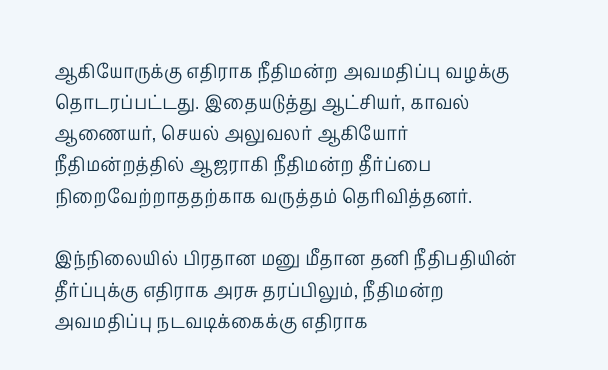ஆகியோருக்கு எதிராக நீதிமன்ற அவமதிப்பு வழக்கு தொடரப்பட்டது. இதையடுத்து ஆட்சியர், காவல் ஆணையர், செயல் அலுவலர் ஆகியோர் நீதிமன்றத்தில் ஆஜராகி நீதிமன்ற தீர்ப்பை நிறைவேற்றாததற்காக வருத்தம் தெரிவித்தனர்.

இந்நிலையில் பிரதான மனு மீதான தனி நீதிபதியின் தீர்ப்புக்கு எதிராக அரசு தரப்பிலும், நீதிமன்ற அவமதிப்பு நடவடிக்கைக்கு எதிராக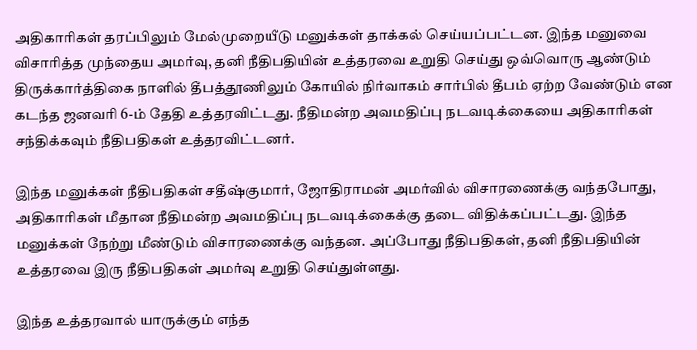அதிகாரிகள் தரப்பிலும் மேல்முறையீடு மனுக்கள் தாக்கல் செய்யப்பட்டன. இந்த மனுவை விசாரித்த முந்தைய அமர்வு, தனி நீதிபதியின் உத்தரவை உறுதி செய்து ஒவ்வொரு ஆண்டும் திருக்கார்த்திகை நாளில் தீபத்தூணிலும் கோயில் நிர்வாகம் சார்பில் தீபம் ஏற்ற வேண்டும் என கடந்த ஜனவரி 6-ம் தேதி உத்தரவிட்டது. நீதிமன்ற அவமதிப்பு நடவடிக்கையை அதிகாரிகள் சந்திக்கவும் நீதிபதிகள் உத்தரவிட்டனர்.

இந்த மனுக்கள் நீதிபதிகள் சதீஷ்குமார், ஜோதிராமன் அமர்வில் விசாரணைக்கு வந்தபோது, அதிகாரிகள் மீதான நீதிமன்ற அவமதிப்பு நடவடிக்கைக்கு தடை விதிக்கப்பட்டது. இந்த மனுக்கள் நேற்று மீண்டும் விசாரணைக்கு வந்தன. அப்போது நீதிபதிகள், தனி நீதிபதியின் உத்தரவை இரு நீதிபதிகள் அமர்வு உறுதி செய்துள்ளது.

இந்த உத்தரவால் யாருக்கும் எந்த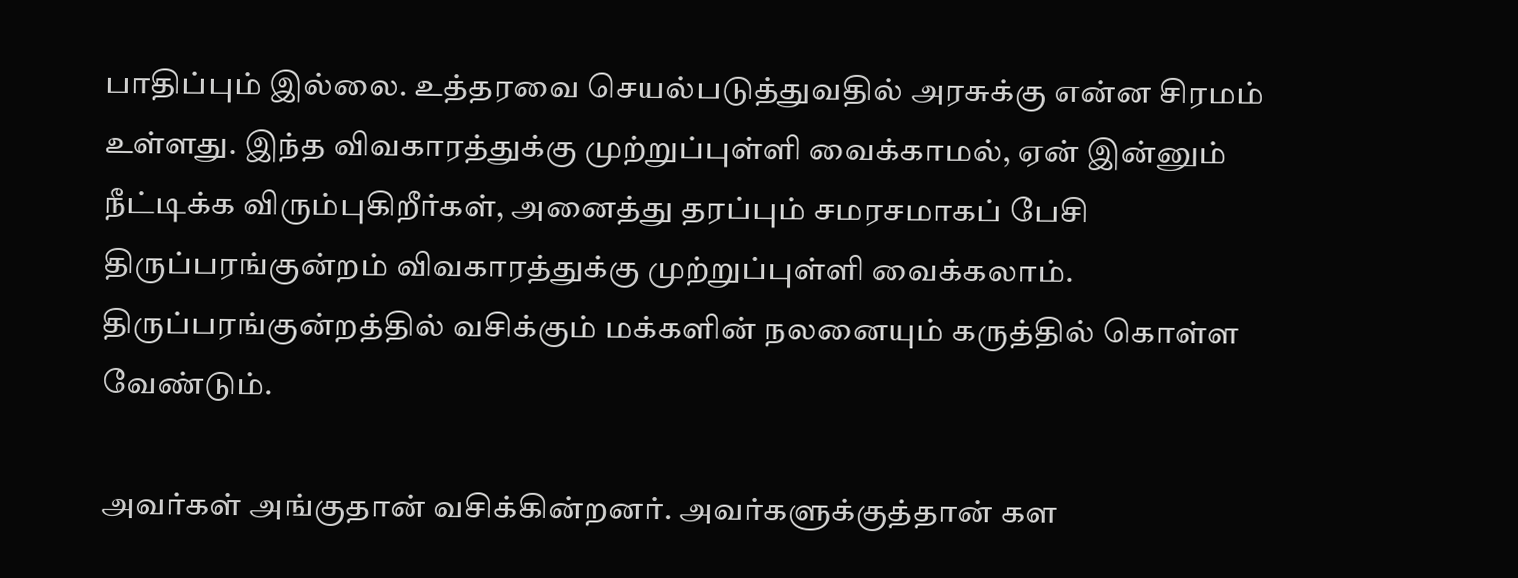பாதிப்பும் இல்லை. உத்தரவை செயல்படுத்துவதில் அரசுக்கு என்ன சிரமம் உள்ளது. இந்த விவகாரத்துக்கு முற்றுப்புள்ளி வைக்காமல், ஏன் இன்னும் நீட்டிக்க விரும்புகிறீர்கள், அனைத்து தரப்பும் சமரசமாகப் பேசி திருப்பரங்குன்றம் விவகாரத்துக்கு முற்றுப்புள்ளி வைக்கலாம். திருப்பரங்குன்றத்தில் வசிக்கும் மக்களின் நலனையும் கருத்தில் கொள்ள வேண்டும்.

அவர்கள் அங்குதான் வசிக்கின்றனர். அவர்களுக்குத்தான் கள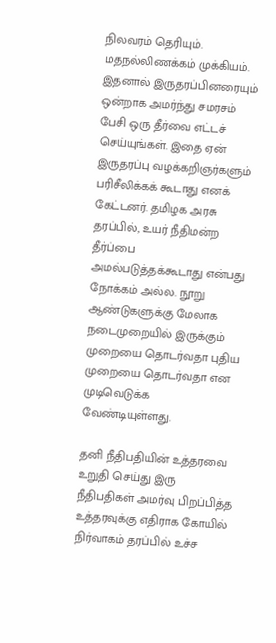நிலவரம் தெரியும். மதநல்லிணக்கம் முக்கியம். இதனால் இருதரப்பினரையும் ஒன்றாக அமர்ந்து சமரசம் பேசி ஒரு தீர்வை எட்டச் செய்யுங்கள். இதை ஏன் இருதரப்பு வழக்கறிஞர்களும் பரிசீலிக்கக் கூடாது எனக் கேட்டனர். தமிழக அரசு தரப்பில், உயர் நீதிமன்ற தீர்ப்பை அமல்படுத்தக்கூடாது என்பது நோக்கம் அல்ல. நூறு ஆண்டுகளுக்கு மேலாக நடைமுறையில் இருக்கும் முறையை தொடர்வதா புதிய முறையை தொடர்வதா என முடிவெடுக்க வேண்டியுள்ளது.

தனி நீதிபதியின் உத்தரவை உறுதி செய்து இரு நீதிபதிகள் அமர்வு பிறப்பித்த உத்தரவுக்கு எதிராக கோயில் நிர்வாகம் தரப்பில் உச்ச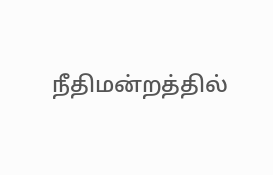நீதிமன்றத்தில்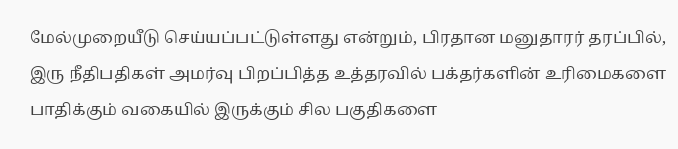மேல்முறையீடு செய்யப்பட்டுள்ளது என்றும், பிரதான மனுதாரர் தரப்பில், இரு நீதிபதிகள் அமர்வு பிறப்பித்த உத்தரவில் பக்தர்களின் உரிமைகளை பாதிக்கும் வகையில் இருக்கும் சில பகுதிகளை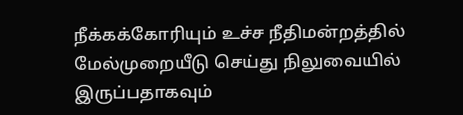நீக்கக்கோரியும் உச்ச நீதிமன்றத்தில் மேல்முறையீடு செய்து நிலுவையில் இருப்பதாகவும்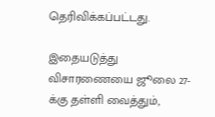தெரிவிக்கப்பட்டது.

இதையடுத்து விசாரணையை ஜூலை 27-க்கு தள்ளி வைத்தும்,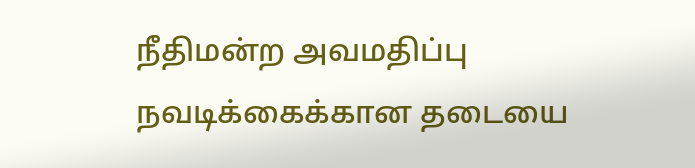நீதிமன்ற அவமதிப்பு நவடிக்கைக்கான தடையை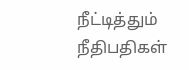நீட்டித்தும் நீதிபதிகள்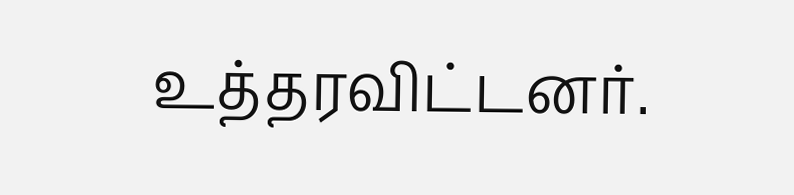உத்தரவிட்டனர்.